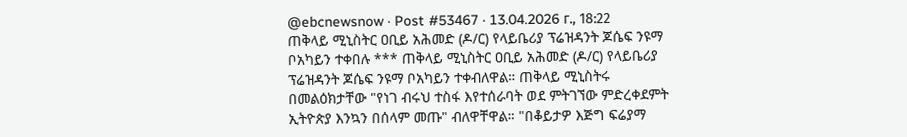@ebcnewsnow · Post #53467 · 13.04.2026 г., 18:22
ጠቅላይ ሚኒስትር ዐቢይ አሕመድ (ዶ/ር) የላይቤሪያ ፕሬዝዳንት ጆሴፍ ንዩማ ቦአካይን ተቀበሉ *** ጠቅላይ ሚኒስትር ዐቢይ አሕመድ (ዶ/ር) የላይቤሪያ ፕሬዝዳንት ጆሴፍ ንዩማ ቦአካይን ተቀብለዋል። ጠቅላይ ሚኒስትሩ በመልዕክታቸው "የነገ ብሩህ ተስፋ እየተሰራባት ወደ ምትገኘው ምድረቀደምት ኢትዮጵያ እንኳን በሰላም መጡ" ብለዋቸዋል። "በቆይታዎ እጅግ ፍሬያማ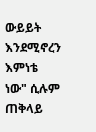ውይይት እንደሚኖረን እምነቴ ነው" ሲሉም ጠቅላይ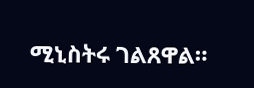ሚኒስትሩ ገልጸዋል።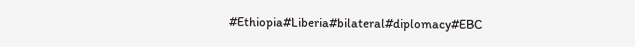#Ethiopia#Liberia#bilateral#diplomacy#EBC